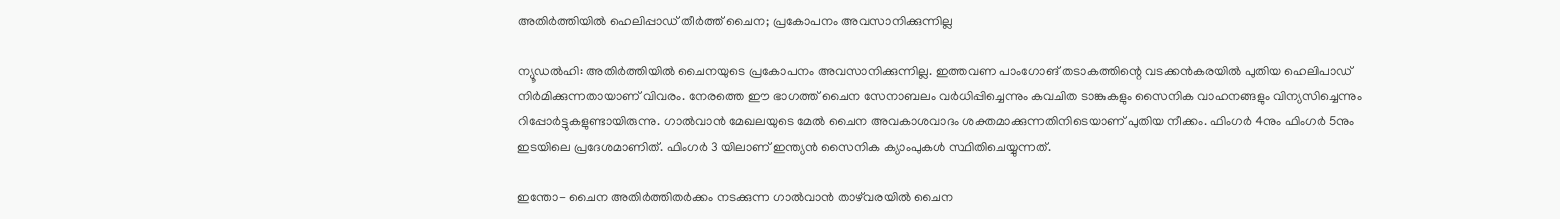അതിര്‍ത്തിയില്‍ ഹെലിപ്പാഡ് തീര്‍ത്ത് ചൈന; പ്രകോപനം അവസാനിക്കുന്നില്ല

ന്യൂഡല്‍ഹി: അതിര്‍ത്തിയില്‍ ചൈനയുടെ പ്രകോപനം അവസാനിക്കുന്നില്ല. ഇത്തവണ പാംഗോങ് തടാകത്തിന്റെ വടക്കന്‍കരയില്‍ പുതിയ ഹെലിപാഡ് നിര്‍മിക്കുന്നതായാണ് വിവരം. നേരത്തെ ഈ ഭാഗത്ത് ചൈന സേനാബലം വര്‍ധിപ്പിച്ചെന്നും കവചിത ടാങ്കുകളും സൈനിക വാഹനങ്ങളും വിന്യസിച്ചെന്നും റിപ്പോര്‍ട്ടുകളുണ്ടായിരുന്നു. ഗാല്‍വാന്‍ മേഖലയുടെ മേല്‍ ചൈന അവകാശവാദം ശക്തമാക്കുന്നതിനിടെയാണ് പുതിയ നീക്കം. ഫിംഗര്‍ 4നും ഫിംഗര്‍ 5നും ഇടയിലെ പ്രദേശമാണിത്. ഫിംഗര്‍ 3 യിലാണ് ഇന്ത്യന്‍ സൈനിക ക്യാംപുകള്‍ സ്ഥിതിചെയ്യുന്നത്.

ഇന്തോ- ചൈന അതിര്‍ത്തിതര്‍ക്കം നടക്കുന്ന ഗാല്‍വാന്‍ താഴ്‌വരയില്‍ ചൈന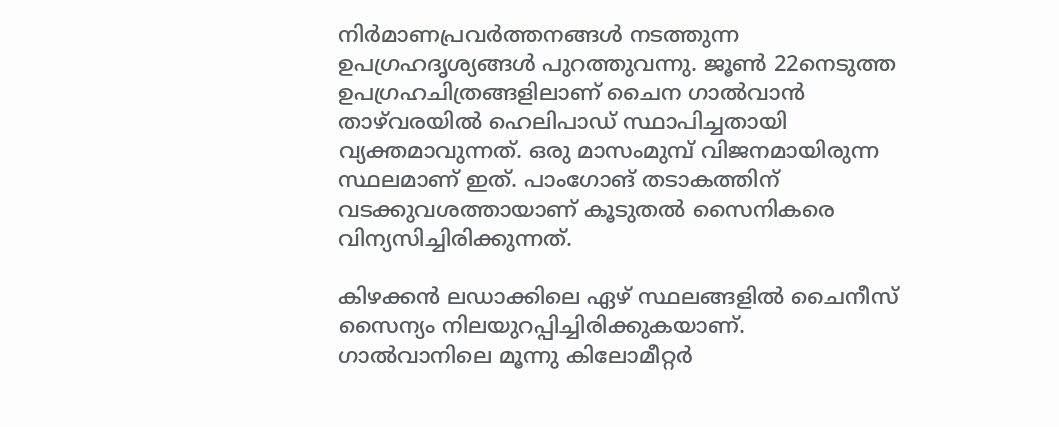നിര്‍മാണപ്രവര്‍ത്തനങ്ങള്‍ നടത്തുന്ന ഉപഗ്രഹദൃശ്യങ്ങള്‍ പുറത്തുവന്നു. ജൂണ്‍ 22നെടുത്ത ഉപഗ്രഹചിത്രങ്ങളിലാണ് ചൈന ഗാല്‍വാന്‍ താഴ്‌വരയില്‍ ഹെലിപാഡ് സ്ഥാപിച്ചതായി വ്യക്തമാവുന്നത്. ഒരു മാസംമുമ്പ് വിജനമായിരുന്ന സ്ഥലമാണ് ഇത്. പാംഗോങ് തടാകത്തിന് വടക്കുവശത്തായാണ് കൂടുതല്‍ സൈനികരെ വിന്യസിച്ചിരിക്കുന്നത്.

കിഴക്കന്‍ ലഡാക്കിലെ ഏഴ് സ്ഥലങ്ങളില്‍ ചൈനീസ് സൈന്യം നിലയുറപ്പിച്ചിരിക്കുകയാണ്. ഗാല്‍വാനിലെ മൂന്നു കിലോമീറ്റര്‍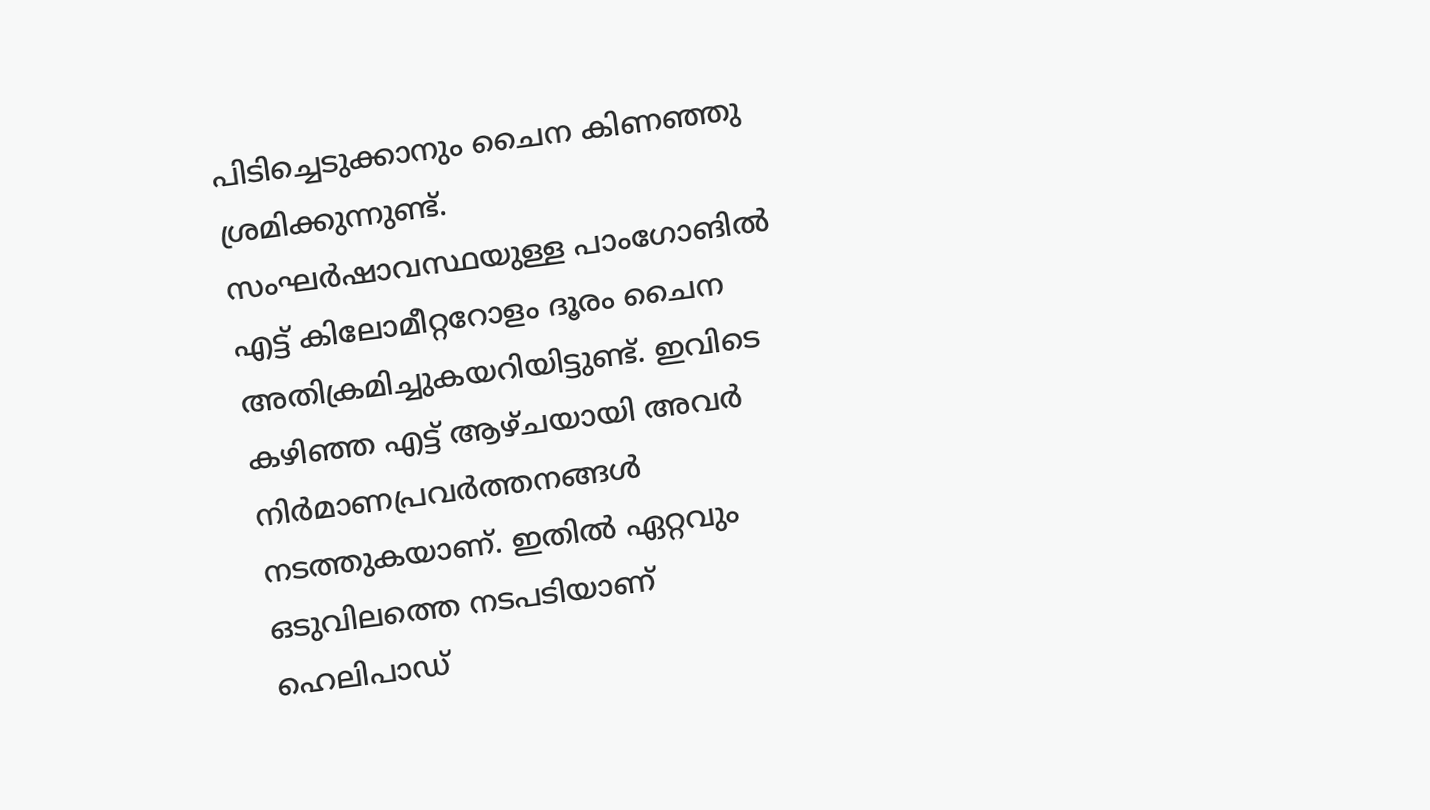പിടിച്ചെടുക്കാനും ചൈന കിണഞ്ഞു ശ്രമിക്കുന്നുണ്ട്. സംഘര്‍ഷാവസ്ഥയുള്ള പാംഗോങില്‍ എട്ട് കിലോമീറ്ററോളം ദൂരം ചൈന അതിക്രമിച്ചുകയറിയിട്ടുണ്ട്. ഇവിടെ കഴിഞ്ഞ എട്ട് ആഴ്ചയായി അവര്‍ നിര്‍മാണപ്രവര്‍ത്തനങ്ങള്‍ നടത്തുകയാണ്. ഇതില്‍ ഏറ്റവും ഒടുവിലത്തെ നടപടിയാണ് ഹെലിപാഡ്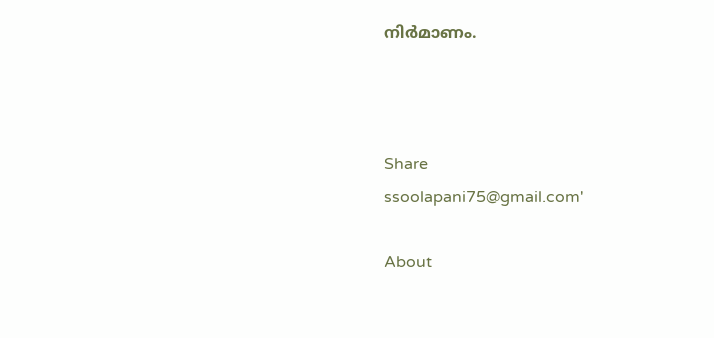നിര്‍മാണം.



Share
ssoolapani75@gmail.com'

About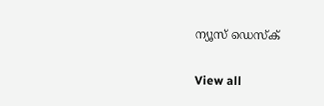ന്യൂസ് ഡെസ്ക്

View all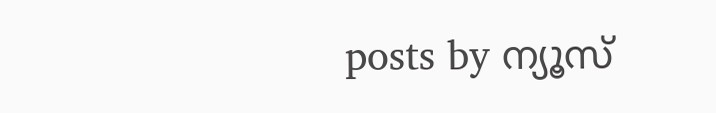posts by ന്യൂസ്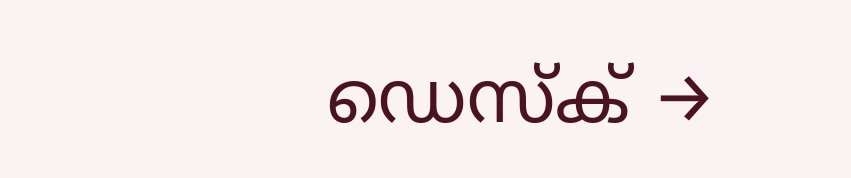ഡെസ്ക് →